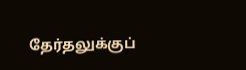தேர்தலுக்குப்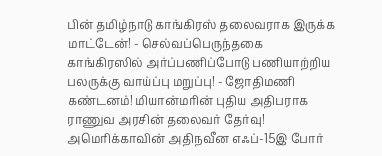பின் தமிழ்நாடு காங்கிரஸ் தலைவராக இருக்க மாட்டேன்! - செல்வப்பெருந்தகை காங்கிரஸில் அர்ப்பணிப்போடு பணியாற்றிய பலருக்கு வாய்ப்பு மறுப்பு! - ஜோதிமணி கண்டனம்! மியான்மரின் புதிய அதிபராக ராணுவ அரசின் தலைவர் தேர்வு! அமெரிக்காவின் அதிநவீன எஃப்-15இ போர்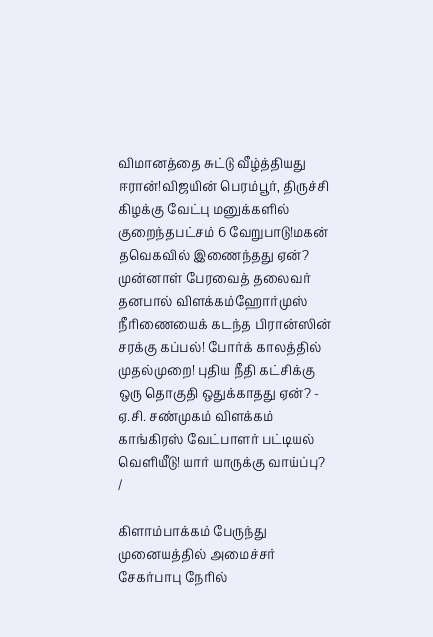விமானத்தை சுட்டு வீழ்த்தியது ஈரான்!விஜயின் பெரம்பூர், திருச்சி கிழக்கு வேட்பு மனுக்களில் குறைந்தபட்சம் 6 வேறுபாடு!மகன் தவெகவில் இணைந்தது ஏன்? முன்னாள் பேரவைத் தலைவர் தனபால் விளக்கம்ஹோர்முஸ் நீரிணையைக் கடந்த பிரான்ஸின் சரக்கு கப்பல்! போர்க் காலத்தில் முதல்முறை! புதிய நீதி கட்சிக்கு ஒரு தொகுதி ஒதுக்காதது ஏன்? - ஏ.சி. சண்முகம் விளக்கம் காங்கிரஸ் வேட்பாளர் பட்டியல் வெளியீடு! யார் யாருக்கு வாய்ப்பு?
/

கிளாம்பாக்கம் பேருந்து முனையத்தில் அமைச்சர் சேகர்பாபு நேரில்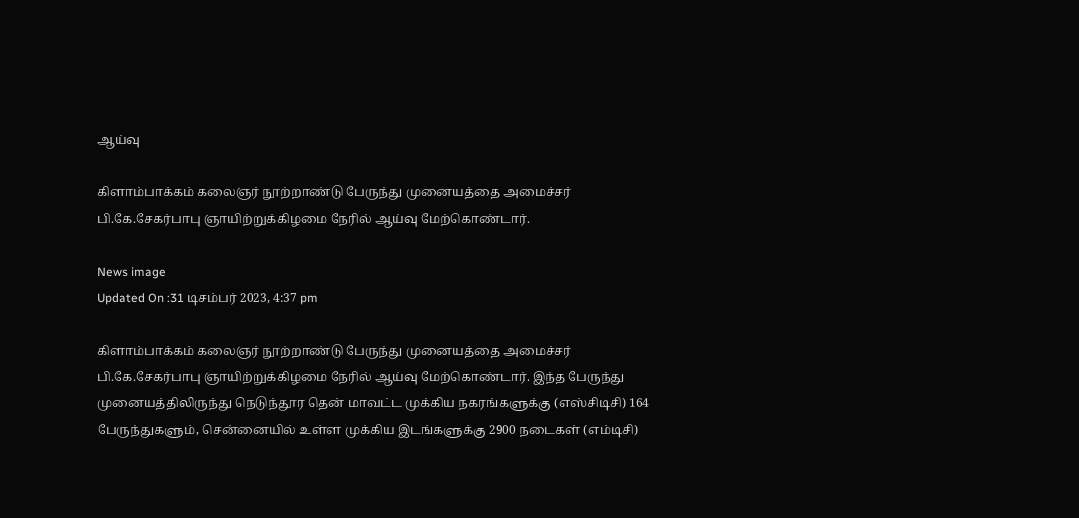ஆய்வு

கிளாம்பாக்கம் கலைஞர் நூற்றாண்டு பேருந்து முனையத்தை அமைச்சர் பி.கே.சேகர்பாபு ஞாயிற்றுக்கிழமை நேரில் ஆய்வு மேற்கொண்டார்.

News image
Updated On :31 டிசம்பர் 2023, 4:37 pm

கிளாம்பாக்கம் கலைஞர் நூற்றாண்டு பேருந்து முனையத்தை அமைச்சர் பி.கே.சேகர்பாபு ஞாயிற்றுக்கிழமை நேரில் ஆய்வு மேற்கொண்டார். இந்த பேருந்து முனையத்திலிருந்து நெடுந்தூர தென் மாவட்ட முக்கிய நகரங்களுக்கு (எஸ்சிடிசி) 164 பேருந்துகளும், சென்னையில் உள்ள முக்கிய இடங்களுக்கு 2900 நடைகள் (எம்டிசி)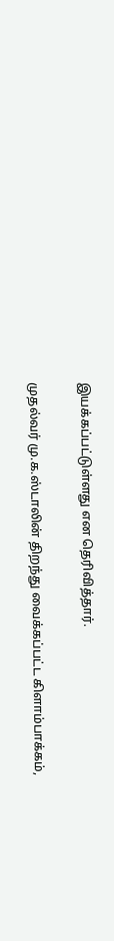இயக்கப்பட்டுள்ளது என தெரிவித்தார்.

முதல்வர் மு.க.ஸ்டாலின் திறந்து வைக்கப்பட்ட கிளாம்பாக்கம்,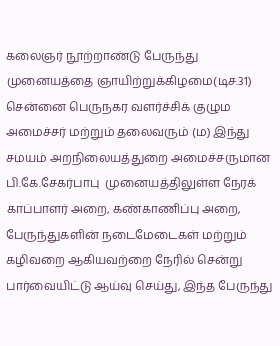கலைஞர் நூற்றாண்டு பேருந்து முனையத்தை ஞாயிற்றுக்கிழமை(டிச.31) சென்னை பெருநகர வளர்ச்சிக் குழும அமைச்சர் மற்றும் தலைவரும் (ம) இந்து சமயம் அறநிலையத்துறை அமைச்சருமான பி.கே.சேகர்பாபு  முனையத்திலுள்ள நேரக் காப்பாளர் அறை, கண்காணிப்பு அறை, பேருந்துகளின் நடைமேடைகள் மற்றும் கழிவறை ஆகியவற்றை நேரில் சென்று பார்வையிட்டு ஆய்வு செய்து, இந்த பேருந்து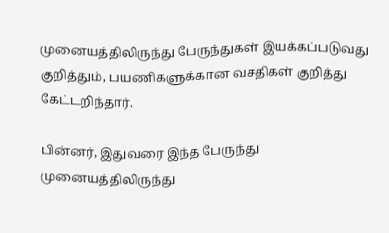முனையத்திலிருந்து பேருந்துகள் இயக்கப்படுவது குறித்தும், பயணிகளுக்கான வசதிகள் குறித்து கேட்டறிந்தார்.

பின்னர், இதுவரை இந்த பேருந்து முனையத்திலிருந்து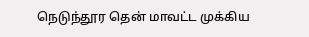நெடுந்தூர தென் மாவட்ட முக்கிய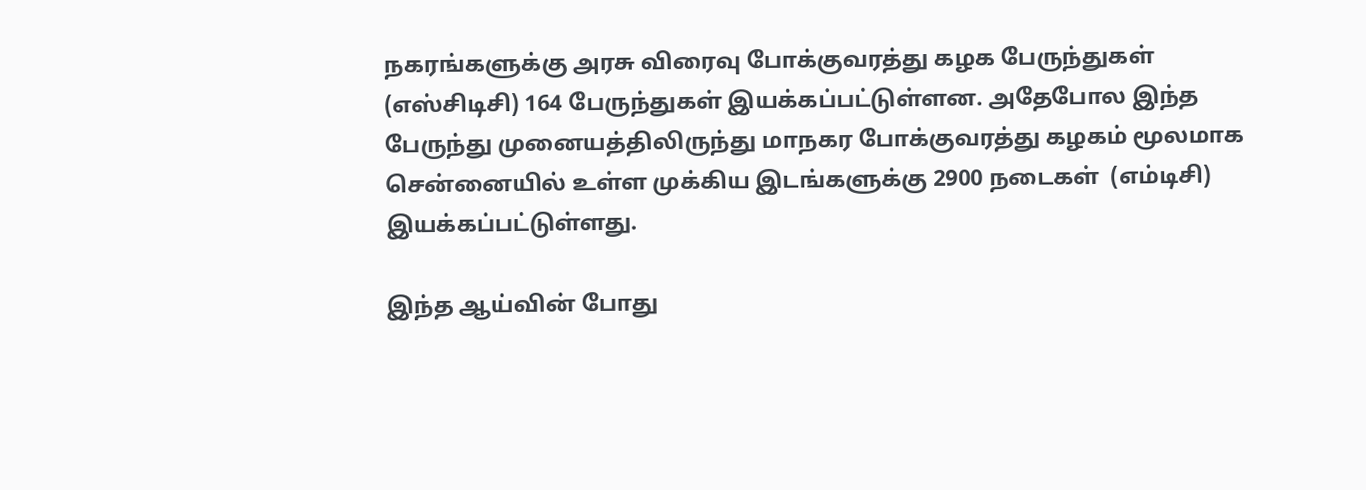நகரங்களுக்கு அரசு விரைவு போக்குவரத்து கழக பேருந்துகள் (எஸ்சிடிசி) 164 பேருந்துகள் இயக்கப்பட்டுள்ளன. அதேபோல இந்த பேருந்து முனையத்திலிருந்து மாநகர போக்குவரத்து கழகம் மூலமாக சென்னையில் உள்ள முக்கிய இடங்களுக்கு 2900 நடைகள்  (எம்டிசி) இயக்கப்பட்டுள்ளது.

இந்த ஆய்வின் போது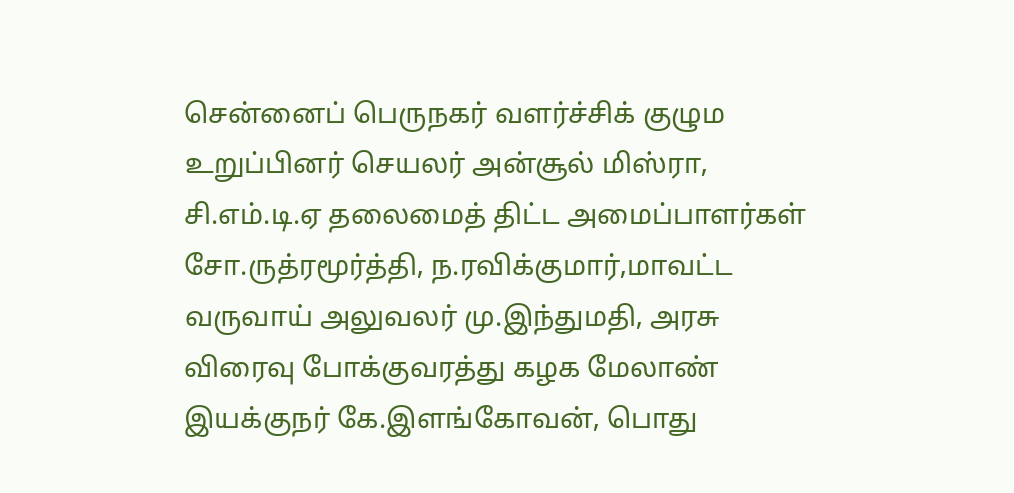சென்னைப் பெருநகர் வளர்ச்சிக் குழும உறுப்பினர் செயலர் அன்சூல் மிஸ்ரா, சி.எம்.டி.ஏ தலைமைத் திட்ட அமைப்பாளர்கள் சோ.ருத்ரமூர்த்தி, ந.ரவிக்குமார்,மாவட்ட வருவாய் அலுவலர் மு.இந்துமதி, அரசு விரைவு போக்குவரத்து கழக மேலாண் இயக்குநர் கே.இளங்கோவன், பொது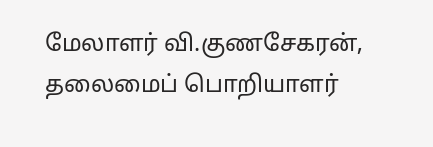மேலாளர் வி.குணசேகரன், தலைமைப் பொறியாளர்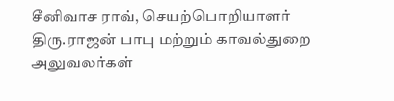சீனிவாச ராவ், செயற்பொறியாளர் திரு.ராஜன் பாபு மற்றும் காவல்துறை அலுவலர்கள்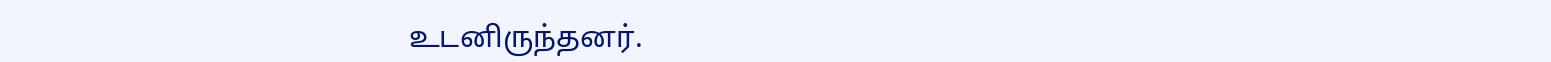உடனிருந்தனர்.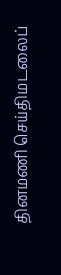தினமணி செய்திமடலைப்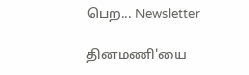பெற... Newsletter

தினமணி'யை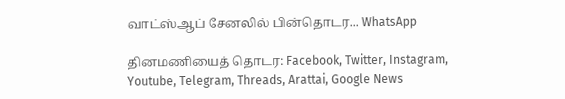வாட்ஸ்ஆப் சேனலில் பின்தொடர... WhatsApp

தினமணியைத் தொடர: Facebook, Twitter, Instagram, Youtube, Telegram, Threads, Arattai, Google News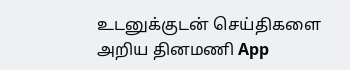உடனுக்குடன் செய்திகளை அறிய தினமணி App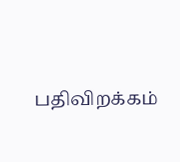பதிவிறக்கம்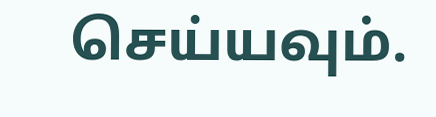செய்யவும்.